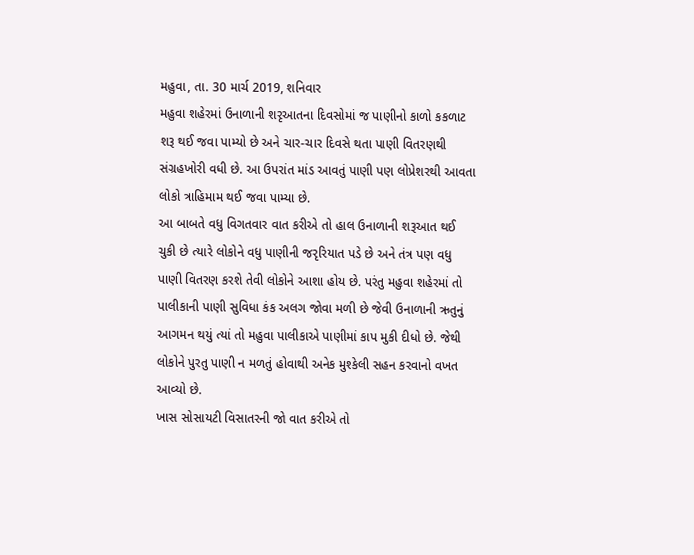મહુવા, તા. 30 માર્ચ 2019, શનિવાર
મહુવા શહેરમાં ઉનાળાની શરૃઆતના દિવસોમાં જ પાણીનો કાળો કકળાટ શરૂ થઈ જવા પામ્યો છે અને ચાર-ચાર દિવસે થતા પાણી વિતરણથી સંગ્રહખોરી વધી છે. આ ઉપરાંત માંડ આવતું પાણી પણ લોપ્રેશરથી આવતા લોકો ત્રાહિમામ થઈ જવા પામ્યા છે.
આ બાબતે વધુ વિગતવાર વાત કરીએ તો હાલ ઉનાળાની શરૂઆત થઈ ચુકી છે ત્યારે લોકોને વધુ પાણીની જરૃરિયાત પડે છે અને તંત્ર પણ વધુ પાણી વિતરણ કરશે તેવી લોકોને આશા હોય છે. પરંતુ મહુવા શહેરમાં તો પાલીકાની પાણી સુવિધા કંક અલગ જોવા મળી છે જેવી ઉનાળાની ઋતુનું આગમન થયું ત્યાં તો મહુવા પાલીકાએ પાણીમાં કાપ મુકી દીધો છે. જેથી લોકોને પુરતુ પાણી ન મળતું હોવાથી અનેક મુશ્કેલી સહન કરવાનો વખત આવ્યો છે.
ખાસ સોસાયટી વિસાતરની જો વાત કરીએ તો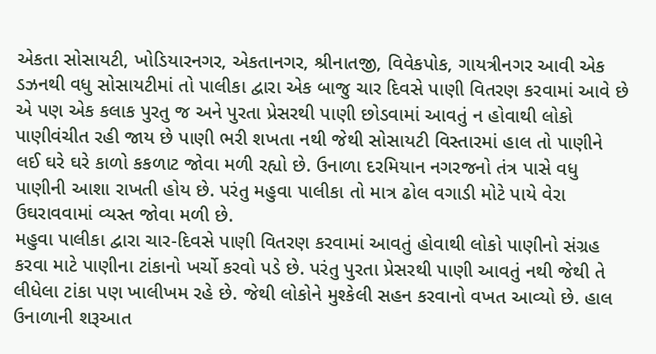એકતા સોસાયટી, ખોડિયારનગર, એકતાનગર, શ્રીનાતજી, વિવેકપોક, ગાયત્રીનગર આવી એક ડઝનથી વધુ સોસાયટીમાં તો પાલીકા દ્વારા એક બાજુ ચાર દિવસે પાણી વિતરણ કરવામાં આવે છે એ પણ એક કલાક પુરતુ જ અને પુરતા પ્રેસરથી પાણી છોડવામાં આવતું ન હોવાથી લોકો પાણીવંચીત રહી જાય છે પાણી ભરી શખતા નથી જેથી સોસાયટી વિસ્તારમાં હાલ તો પાણીને લઈ ઘરે ઘરે કાળો કકળાટ જોવા મળી રહ્યો છે. ઉનાળા દરમિયાન નગરજનો તંત્ર પાસે વધુ પાણીની આશા રાખતી હોય છે. પરંતુ મહુવા પાલીકા તો માત્ર ઢોલ વગાડી મોટે પાયે વેરા ઉઘરાવવામાં વ્યસ્ત જોવા મળી છે.
મહુવા પાલીકા દ્વારા ચાર-દિવસે પાણી વિતરણ કરવામાં આવતું હોવાથી લોકો પાણીનો સંગ્રહ કરવા માટે પાણીના ટાંકાનો ખર્ચો કરવો પડે છે. પરંતુ પુરતા પ્રેસરથી પાણી આવતું નથી જેથી તે લીધેલા ટાંકા પણ ખાલીખમ રહે છે. જેથી લોકોને મુશ્કેલી સહન કરવાનો વખત આવ્યો છે. હાલ ઉનાળાની શરૂઆત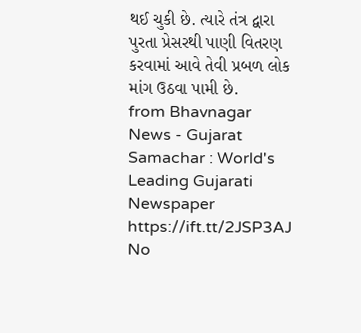થઈ ચુકી છે. ત્યારે તંત્ર દ્વારા પુરતા પ્રેસરથી પાણી વિતરણ કરવામાં આવે તેવી પ્રબળ લોક માંગ ઉઠવા પામી છે.
from Bhavnagar News - Gujarat Samachar : World's Leading Gujarati Newspaper https://ift.tt/2JSP3AJ
No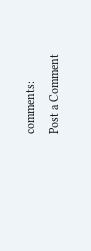comments:
Post a Comment